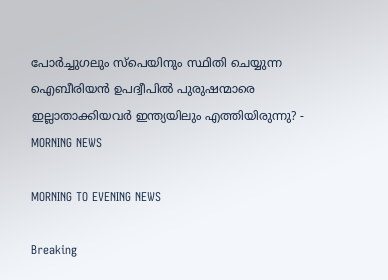പോര്‍ച്ചുഗലും സ്‌പെയിനും സ്ഥിതി ചെയ്യുന്ന ഐബീരിയന്‍ ഉപദ്വീപില്‍ പുരുഷന്മാരെ ഇല്ലാതാക്കിയവര്‍ ഇന്ത്യയിലും എത്തിയിരുന്നു? - MORNING NEWS

MORNING TO EVENING NEWS

Breaking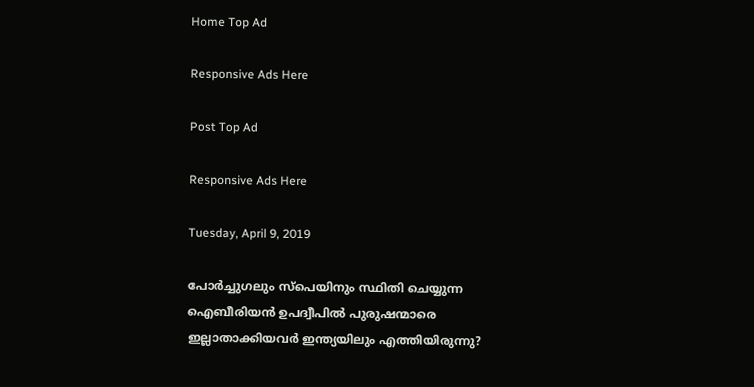Home Top Ad

Responsive Ads Here

Post Top Ad

Responsive Ads Here

Tuesday, April 9, 2019

പോര്‍ച്ചുഗലും സ്‌പെയിനും സ്ഥിതി ചെയ്യുന്ന ഐബീരിയന്‍ ഉപദ്വീപില്‍ പുരുഷന്മാരെ ഇല്ലാതാക്കിയവര്‍ ഇന്ത്യയിലും എത്തിയിരുന്നു?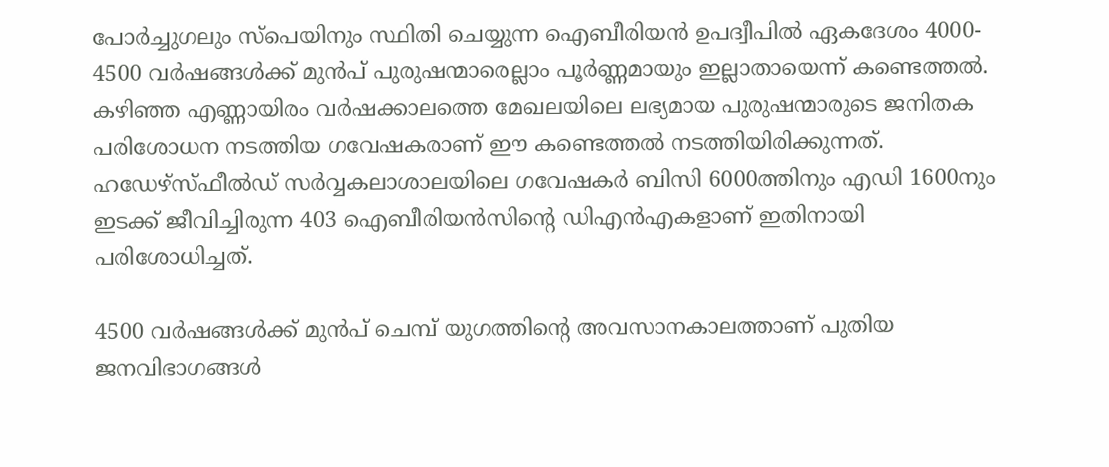പോര്‍ച്ചുഗലും സ്‌പെയിനും സ്ഥിതി ചെയ്യുന്ന ഐബീരിയന്‍ ഉപദ്വീപില്‍ ഏകദേശം 4000- 4500 വര്‍ഷങ്ങള്‍ക്ക് മുന്‍പ് പുരുഷന്മാരെല്ലാം പൂര്‍ണ്ണമായും ഇല്ലാതായെന്ന് കണ്ടെത്തല്‍. കഴിഞ്ഞ എണ്ണായിരം വര്‍ഷക്കാലത്തെ മേഖലയിലെ ലഭ്യമായ പുരുഷന്മാരുടെ ജനിതക പരിശോധന നടത്തിയ ഗവേഷകരാണ് ഈ കണ്ടെത്തല്‍ നടത്തിയിരിക്കുന്നത്. ഹഡേഴ്‌സ്ഫീല്‍ഡ് സര്‍വ്വകലാശാലയിലെ ഗവേഷകര്‍ ബിസി 6000ത്തിനും എഡി 1600നും ഇടക്ക് ജീവിച്ചിരുന്ന 403 ഐബീരിയന്‍സിന്റെ ഡിഎന്‍എകളാണ് ഇതിനായി പരിശോധിച്ചത്.

4500 വര്‍ഷങ്ങള്‍ക്ക് മുന്‍പ് ചെമ്പ് യുഗത്തിന്റെ അവസാനകാലത്താണ് പുതിയ ജനവിഭാഗങ്ങള്‍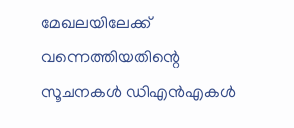മേഖലയിലേക്ക് വന്നെത്തിയതിന്റെ സൂചനകള്‍ ഡിഎന്‍എകള്‍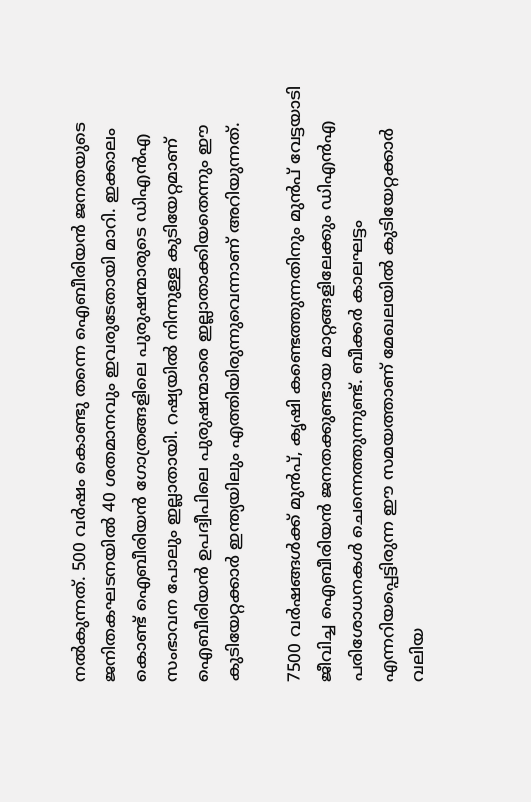നല്‍കുന്നത്. 500 വര്‍ഷം കൊണ്ടു തന്നെ ഐബീരിയന്‍ ജനതയുടെ ജനിതകഘടനയില്‍ 40 ശതമാനവും ഇവരുടേതായി മാറി. ഇക്കാലം കൊണ്ട് ഐബീരിയന്‍ ഗോത്രങ്ങളിലെ പുരുഷന്മാരുടെ ഡിഎന്‍എ സംഭാവന പോലും ഇല്ലാതായി. റഷ്യയില്‍ നിന്നുള്ള കുടിയേറ്റമാണ് ഐബീരിയന്‍ ഉപദ്വീപിലെ പുരുഷന്മാരെ ഇല്ലാതാക്കിയതെന്നും ഈ കുടിയേറ്റക്കാര്‍ ഇന്ത്യയിലും എത്തിയിരുന്നുവെന്നാണ് അറിയുന്നത്.

7500 വര്‍ഷങ്ങള്‍ക്ക് മുന്‍പ്, കൃഷി കണ്ടെത്തുന്നതിനും മുന്‍പ് വേട്ടയാടി ജീവിച്ച ഐബീരിയന്‍ ജനതക്കുണ്ടായ മാറ്റങ്ങളിലേക്കും ഡിഎന്‍എ പരിശോധനകള്‍ ചെന്നെത്തുന്നുണ്ട്. ബീക്കര്‍ കാലഘട്ടം എന്നറിയപ്പെട്ടിരുന്ന ഈ സമയത്താണ് മേഖലയില്‍ കുടിയേറ്റക്കാര്‍ വലിയ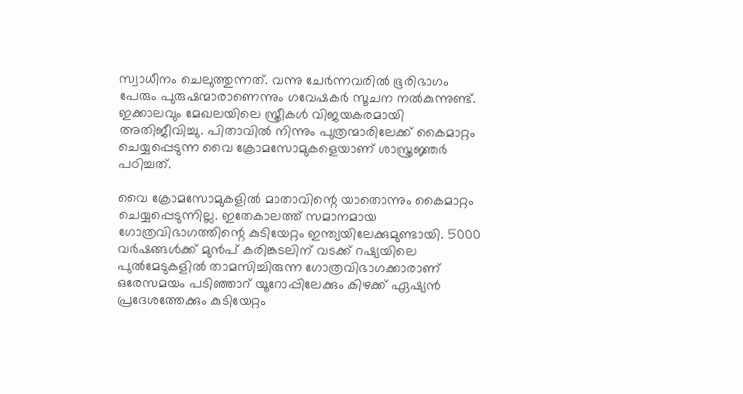സ്വാധീനം ചെലുത്തുന്നത്. വന്നു ചേര്‍ന്നവരില്‍ ഭൂരിഭാഗം പേരും പുരുഷന്മാരാണെന്നും ഗവേഷകര്‍ സൂചന നല്‍കുന്നുണ്ട്. ഇക്കാലവും മേഖലയിലെ സ്ത്രീകള്‍ വിജയകരമായി അതിജീവിച്ചു. പിതാവില്‍ നിന്നും പുത്രന്മാരിലേക്ക് കൈമാറ്റം ചെയ്യപ്പെടുന്ന വൈ ക്രോമസോമുകളെയാണ് ശാസ്ത്രജ്ഞര്‍ പഠിച്ചത്.

വൈ ക്രോമസോമുകളില്‍ മാതാവിന്റെ യാതൊന്നും കൈമാറ്റം ചെയ്യപ്പെടുന്നില്ല. ഇതേകാലത്ത് സമാനമായ ഗോത്രവിഭാഗത്തിന്റെ കുടിയേറ്റം ഇന്ത്യയിലേക്കുമുണ്ടായി. 5000 വര്‍ഷങ്ങള്‍ക്ക് മുന്‍പ് കരിങ്കടലിന് വടക്ക് റഷ്യയിലെ പുല്‍മേടുകളില്‍ താമസിച്ചിരുന്ന ഗോത്രവിഭാഗക്കാരാണ് ഒരേസമയം പടിഞ്ഞാറ് യൂറോപ്പിലേക്കും കിഴക്ക് ഏഷ്യന്‍ പ്രദേശത്തേക്കും കുടിയേറ്റം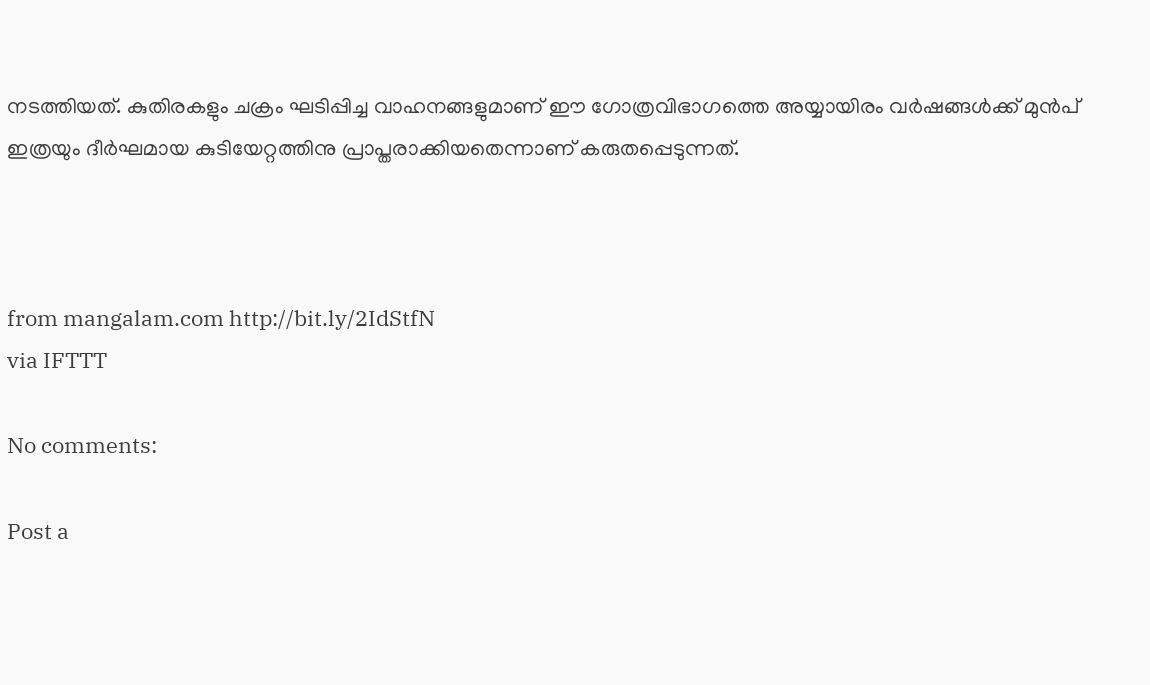നടത്തിയത്. കുതിരകളും ചക്രം ഘടിപ്പിച്ച വാഹനങ്ങളുമാണ് ഈ ഗോത്രവിഭാഗത്തെ അയ്യായിരം വര്‍ഷങ്ങള്‍ക്ക് മുന്‍പ് ഇത്രയും ദീര്‍ഘമായ കുടിയേറ്റത്തിനു പ്രാപ്തരാക്കിയതെന്നാണ് കരുതപ്പെടുന്നത്.



from mangalam.com http://bit.ly/2IdStfN
via IFTTT

No comments:

Post a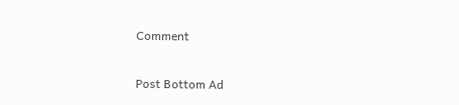Comment

Post Bottom Ad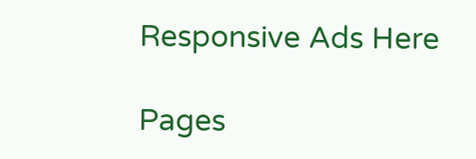Responsive Ads Here

Pages